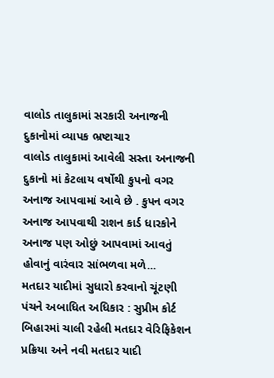વાલોડ તાલુકામાં સરકારી અનાજની દુકાનોમાં વ્યાપક ભ્રષ્ટાચાર
વાલોડ તાલુકામાં આવેલી સસ્તા અનાજની દુકાનો માં કેટલાય વર્ષોથી કુપનો વગર અનાજ આપવામાં આવે છે . કુપન વગર અનાજ આપવાથી રાશન કાર્ડ ધારકોને અનાજ પણ ઓછું આપવામાં આવતું હોવાનું વારંવાર સાંભળવા મળે...
મતદાર યાદીમાં સુધારો કરવાનો ચૂંટણી પંચને અબાધિત અધિકાર : સુપ્રીમ કોર્ટ
બિહારમાં ચાલી રહેલી મતદાર વેરિફિકેશન પ્રક્રિયા અને નવી મતદાર યાદી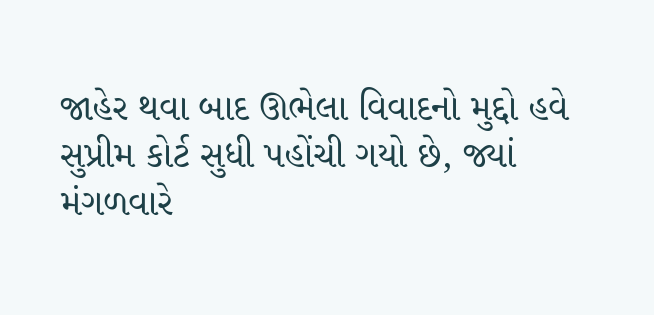જાહેર થવા બાદ ઊભેલા વિવાદનો મુદ્દો હવે સુપ્રીમ કોર્ટ સુધી પહોંચી ગયો છે, જ્યાં મંગળવારે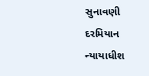સુનાવણી દરમિયાન ન્યાયાધીશ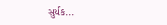સુર્યક...